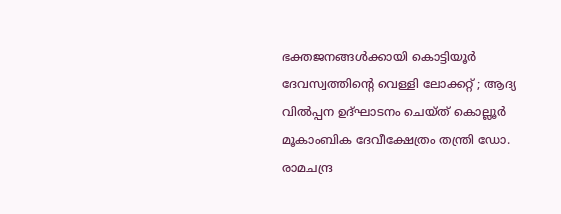ഭക്തജനങ്ങൾക്കായി കൊട്ടിയൂർ ദേവസ്വത്തിന്റെ വെള്ളി ലോക്കറ്റ് ; ആദ്യ വിൽപ്പന ഉദ്ഘാടനം ചെയ്ത് കൊല്ലൂർ മൂകാംബിക ദേവീക്ഷേത്രം തന്ത്രി ഡോ. രാമചന്ദ്ര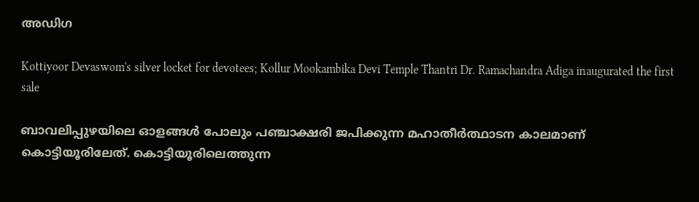അഡിഗ

Kottiyoor Devaswom's silver locket for devotees; Kollur Mookambika Devi Temple Thantri Dr. Ramachandra Adiga inaugurated the first sale

ബാവലിപ്പുഴയിലെ ഓളങ്ങൾ പോലും പഞ്ചാക്ഷരി ജപിക്കുന്ന മഹാതീർത്ഥാടന കാലമാണ് കൊട്ടിയൂരിലേത്. കൊട്ടിയൂരിലെത്തുന്ന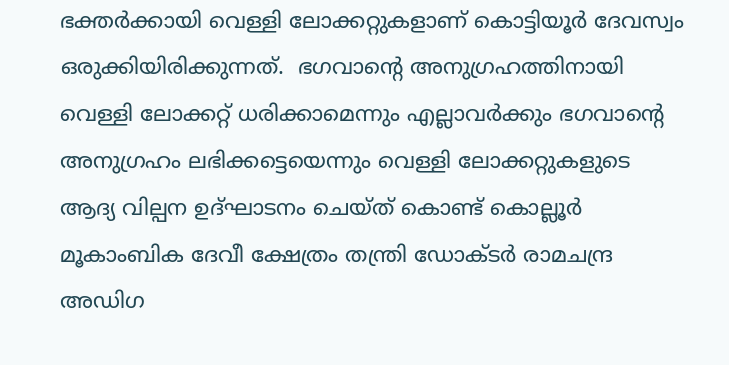ഭക്തർക്കായി വെള്ളി ലോക്കറ്റുകളാണ് കൊട്ടിയൂർ ദേവസ്വം ഒരുക്കിയിരിക്കുന്നത്.  ഭഗവാന്റെ അനുഗ്രഹത്തിനായി വെള്ളി ലോക്കറ്റ് ധരിക്കാമെന്നും എല്ലാവർക്കും ഭഗവാന്റെ അനുഗ്രഹം ലഭിക്കട്ടെയെന്നും വെള്ളി ലോക്കറ്റുകളുടെ ആദ്യ വില്പന ഉദ്ഘാടനം ചെയ്ത് കൊണ്ട് കൊല്ലൂർ മൂകാംബിക ദേവീ ക്ഷേത്രം തന്ത്രി ഡോക്ടർ രാമചന്ദ്ര അഡിഗ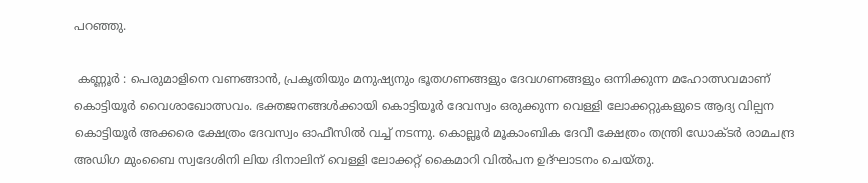പറഞ്ഞു.

 കണ്ണൂർ : പെരുമാളിനെ വണങ്ങാൻ, പ്രകൃതിയും മനുഷ്യനും ഭൂതഗണങ്ങളും ദേവഗണങ്ങളും ഒന്നിക്കുന്ന മഹോത്സവമാണ് കൊട്ടിയൂർ വൈശാഖോത്സവം. ഭക്തജനങ്ങൾക്കായി കൊട്ടിയൂർ ദേവസ്വം ഒരുക്കുന്ന വെള്ളി ലോക്കറ്റുകളുടെ ആദ്യ വില്പന കൊട്ടിയൂർ അക്കരെ ക്ഷേത്രം ദേവസ്വം ഓഫീസിൽ വച്ച് നടന്നു. കൊല്ലൂർ മൂകാംബിക ദേവീ ക്ഷേത്രം തന്ത്രി ഡോക്ടർ രാമചന്ദ്ര അഡിഗ മുംബൈ സ്വദേശിനി ലിയ ദിനാലിന് വെള്ളി ലോക്കറ്റ് കൈമാറി വിൽപന ഉദ്ഘാടനം ചെയ്തു.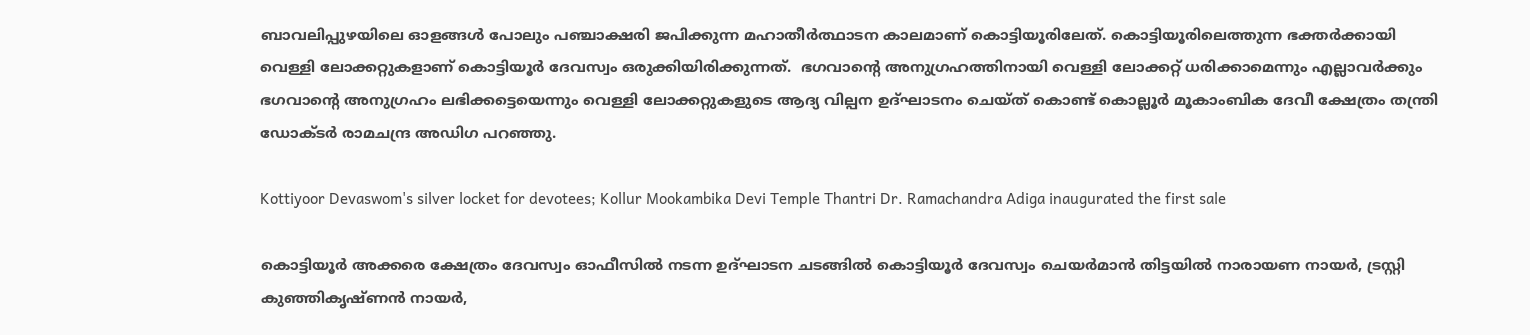ബാവലിപ്പുഴയിലെ ഓളങ്ങൾ പോലും പഞ്ചാക്ഷരി ജപിക്കുന്ന മഹാതീർത്ഥാടന കാലമാണ് കൊട്ടിയൂരിലേത്. കൊട്ടിയൂരിലെത്തുന്ന ഭക്തർക്കായി വെള്ളി ലോക്കറ്റുകളാണ് കൊട്ടിയൂർ ദേവസ്വം ഒരുക്കിയിരിക്കുന്നത്.  ഭഗവാന്റെ അനുഗ്രഹത്തിനായി വെള്ളി ലോക്കറ്റ് ധരിക്കാമെന്നും എല്ലാവർക്കും ഭഗവാന്റെ അനുഗ്രഹം ലഭിക്കട്ടെയെന്നും വെള്ളി ലോക്കറ്റുകളുടെ ആദ്യ വില്പന ഉദ്ഘാടനം ചെയ്ത് കൊണ്ട് കൊല്ലൂർ മൂകാംബിക ദേവീ ക്ഷേത്രം തന്ത്രി ഡോക്ടർ രാമചന്ദ്ര അഡിഗ പറഞ്ഞു.

Kottiyoor Devaswom's silver locket for devotees; Kollur Mookambika Devi Temple Thantri Dr. Ramachandra Adiga inaugurated the first sale

കൊട്ടിയൂർ അക്കരെ ക്ഷേത്രം ദേവസ്വം ഓഫീസിൽ നടന്ന ഉദ്ഘാടന ചടങ്ങിൽ കൊട്ടിയൂർ ദേവസ്വം ചെയർമാൻ തിട്ടയിൽ നാരായണ നായർ, ട്രസ്റ്റി കുഞ്ഞികൃഷ്ണൻ നായർ,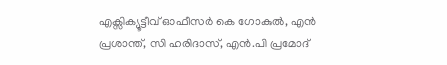എക്സിക്യൂട്ടീവ് ഓഫീസർ കെ ഗോകുൽ, എൻ പ്രശാന്ത്, സി ഹരിദാസ്, എൻ.പി പ്രമോദ്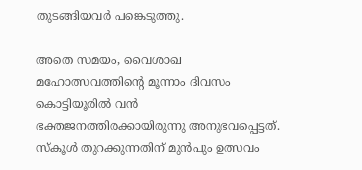തുടങ്ങിയവർ പങ്കെടുത്തു.

അതെ സമയം, വൈശാഖ മഹോത്സവത്തിന്റെ മൂന്നാം ദിവസം കൊട്ടിയൂരിൽ വൻ ഭക്തജനത്തിരക്കായിരുന്നു അനുഭവപ്പെട്ടത്. സ്കൂൾ തുറക്കുന്നതിന് മുൻപും ഉത്സവം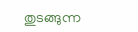തുടങ്ങുന്ന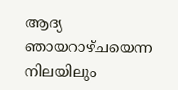ആദ്യ ഞായറാഴ്ചയെന്ന നിലയിലും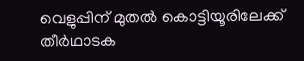വെളുപ്പിന്‌ മുതൽ കൊട്ടിയൂരിലേക്ക്‌ തീർഥാടക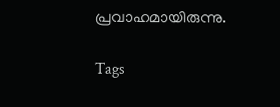പ്രവാഹമായിരുന്നു.

Tags